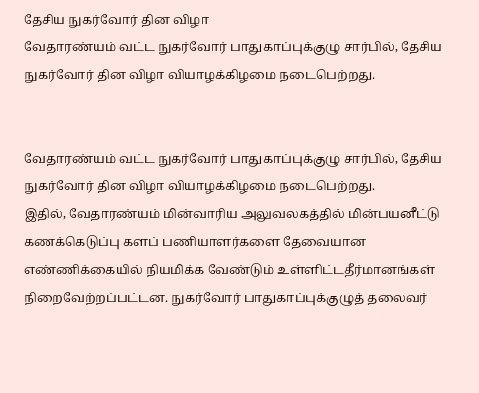தேசிய நுகர்வோர் தின விழா
வேதாரண்யம் வட்ட நுகர்வோர் பாதுகாப்புக்குழு சார்பில், தேசிய நுகர்வோர் தின விழா வியாழக்கிழமை நடைபெற்றது.


வேதாரண்யம் வட்ட நுகர்வோர் பாதுகாப்புக்குழு சார்பில், தேசிய நுகர்வோர் தின விழா வியாழக்கிழமை நடைபெற்றது.
இதில், வேதாரண்யம் மின்வாரிய அலுவலகத்தில் மின்பயனீட்டு கணக்கெடுப்பு களப் பணியாளர்களை தேவையான எண்ணிக்கையில் நியமிக்க வேண்டும் உள்ளிட்டதீர்மானங்கள் நிறைவேற்றப்பட்டன. நுகர்வோர் பாதுகாப்புக்குழுத் தலைவர்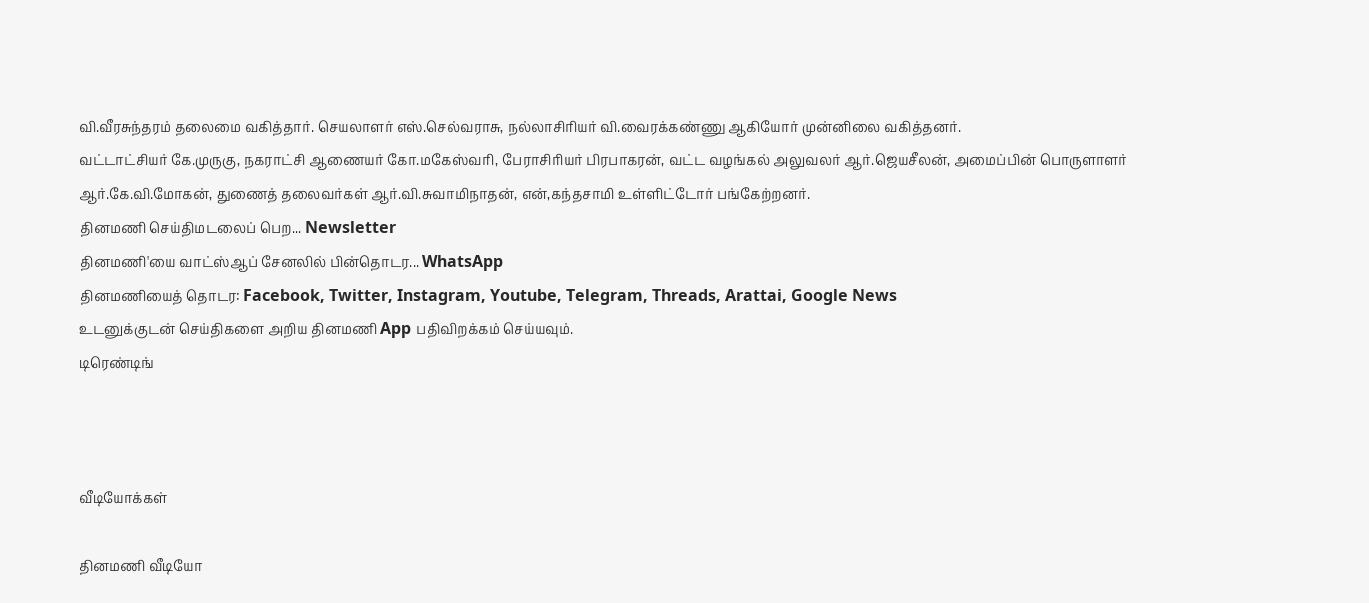வி.வீரசுந்தரம் தலைமை வகித்தார். செயலாளர் எஸ்.செல்வராசு, நல்லாசிரியர் வி.வைரக்கண்ணு ஆகியோர் முன்னிலை வகித்தனர்.
வட்டாட்சியர் கே.முருகு, நகராட்சி ஆணையர் கோ.மகேஸ்வரி, பேராசிரியர் பிரபாகரன், வட்ட வழங்கல் அலுவலர் ஆர்.ஜெயசீலன், அமைப்பின் பொருளாளர் ஆர்.கே.வி.மோகன், துணைத் தலைவர்கள் ஆர்.வி.சுவாமிநாதன், என்,கந்தசாமி உள்ளிட்டோர் பங்கேற்றனர்.
தினமணி செய்திமடலைப் பெற... Newsletter
தினமணி'யை வாட்ஸ்ஆப் சேனலில் பின்தொடர... WhatsApp
தினமணியைத் தொடர: Facebook, Twitter, Instagram, Youtube, Telegram, Threads, Arattai, Google News
உடனுக்குடன் செய்திகளை அறிய தினமணி App பதிவிறக்கம் செய்யவும்.
டிரெண்டிங்



வீடியோக்கள்

தினமணி வீடியோ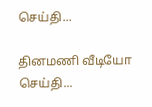செய்தி...

தினமணி வீடியோ செய்தி...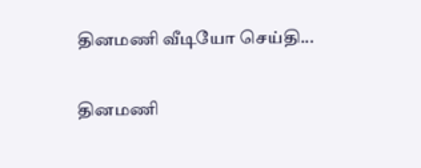தினமணி வீடியோ செய்தி...

தினமணி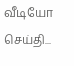வீடியோ செய்தி...